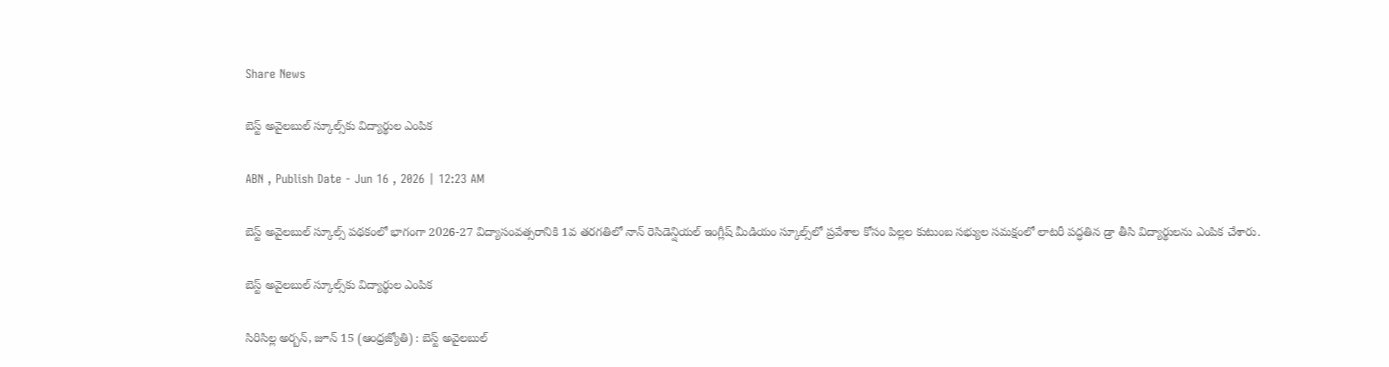Share News

బెస్ట్‌ అవైలబుల్‌ స్కూల్స్‌కు విద్యార్థుల ఎంపిక

ABN , Publish Date - Jun 16 , 2026 | 12:23 AM

బెస్ట్‌ అవైలబుల్‌ స్కూల్స్‌ పథకంలో భాగంగా 2026-27 విద్యాసంవత్సరానికి 1వ తరగతిలో నాన్‌ రెసిడెన్షియల్‌ ఇంగ్లీష్‌ మీడియం స్కూల్స్‌లో ప్రవేశాల కోసం పిల్లల కుటుంబ సభ్యుల సమక్షంలో లాటరీ పద్ధతిన డ్రా తీసి విద్యార్థులను ఎంపిక చేశారు.

బెస్ట్‌ అవైలబుల్‌ స్కూల్స్‌కు విద్యార్థుల ఎంపిక

సిరిసిల్ల అర్బన్‌, జూన్‌ 15 (ఆంధ్రజ్యోతి) : బెస్ట్‌ అవైలబుల్‌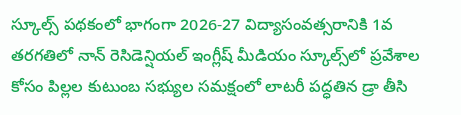స్కూల్స్‌ పథకంలో భాగంగా 2026-27 విద్యాసంవత్సరానికి 1వ తరగతిలో నాన్‌ రెసిడెన్షియల్‌ ఇంగ్లీష్‌ మీడియం స్కూల్స్‌లో ప్రవేశాల కోసం పిల్లల కుటుంబ సభ్యుల సమక్షంలో లాటరీ పద్ధతిన డ్రా తీసి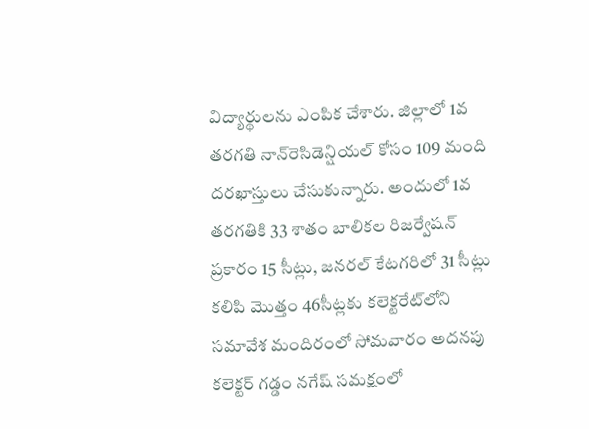విద్యార్థులను ఎంపిక చేశారు. జిల్లాలో 1వ తరగతి నాన్‌రెసిడెన్షియల్‌ కోసం 109 మంది దరఖాస్తులు చేసుకున్నారు. అందులో 1వ తరగతికి 33 శాతం బాలికల రిజర్వేషన్‌ ప్రకారం 15 సీట్లు, జనరల్‌ కేటగరిలో 31 సీట్లు కలిపి మొత్తం 46సీట్లకు కలెక్టరేట్‌లోని సమావేశ మందిరంలో సోమవారం అదనపు కలెక్టర్‌ గడ్డం నగేష్‌ సమక్షంలో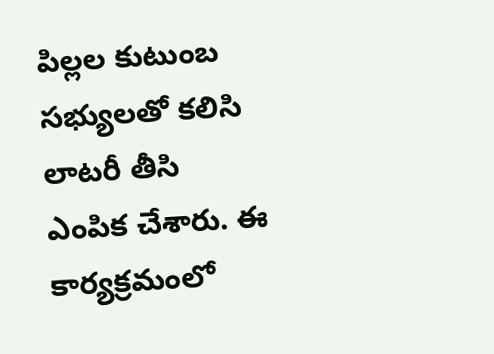పిల్లల కుటుంబ సభ్యులతో కలిసి లాటరీ తీసి ఎంపిక చేశారు. ఈ కార్యక్రమంలో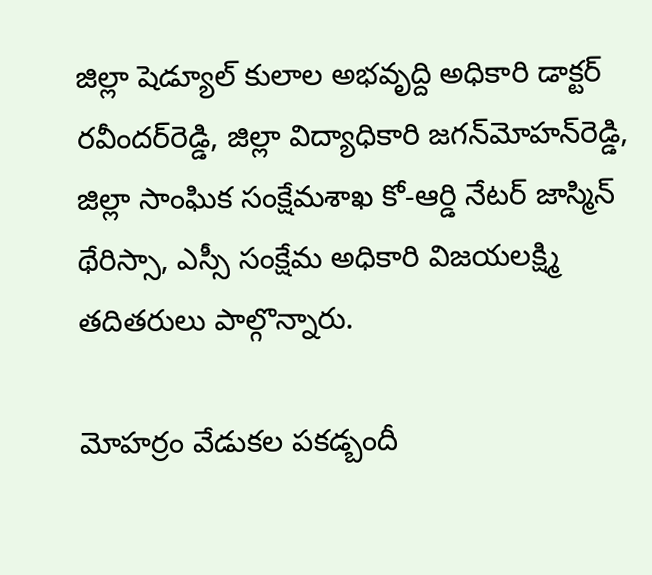జిల్లా షెడ్యూల్‌ కులాల అభవృద్ది అధికారి డాక్టర్‌ రవీందర్‌రెడ్డి, జిల్లా విద్యాధికారి జగన్‌మోహన్‌రెడ్డి, జిల్లా సాంఘిక సంక్షేమశాఖ కో-ఆర్డి నేటర్‌ జాస్మిన్‌ థేరిస్సా, ఎస్సీ సంక్షేమ అధికారి విజయలక్ష్మి తదితరులు పాల్గొన్నారు.

మోహర్రం వేడుకల పకడ్బందీ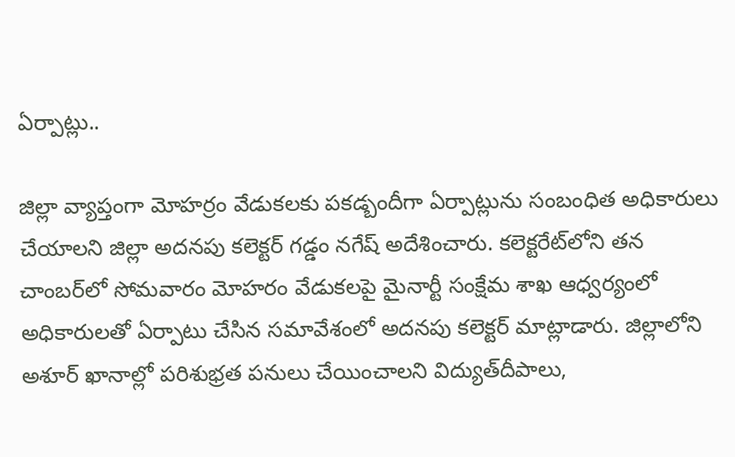ఏర్పాట్లు..

జిల్లా వ్యాప్తంగా మోహర్రం వేడుకలకు పకడ్బందీగా ఏర్పాట్లును సంబంధిత అధికారులు చేయాలని జిల్లా అదనపు కలెక్టర్‌ గడ్డం నగేష్‌ అదేశించారు. కలెక్టరేట్‌లోని తన చాంబర్‌లో సోమవారం మోహరం వేడుకలపై మైనార్టీ సంక్షేమ శాఖ ఆధ్వర్యంలో అధికారులతో ఏర్పాటు చేసిన సమావేశంలో అదనపు కలెక్టర్‌ మాట్లాడారు. జిల్లాలోని అశూర్‌ ఖానాల్లో పరిశుభ్రత పనులు చేయించాలని విద్యుత్‌దీపాలు,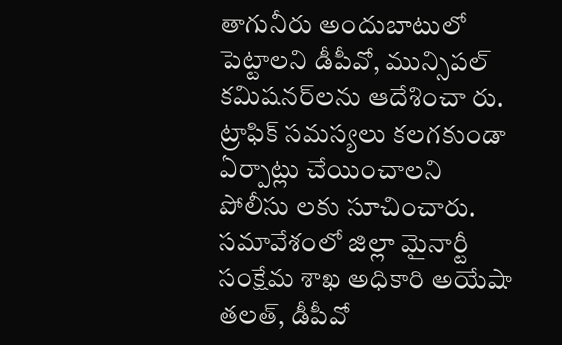తాగునీరు అందుబాటులో పెట్టాలని డీపీవో, మున్సిపల్‌ కమిషనర్‌లను ఆదేశించా రు. ట్రాఫిక్‌ సమస్యలు కలగకుండా ఏర్పాట్లు చేయించాలని పోలీసు లకు సూచించారు. సమావేశంలో జిల్లా మైనార్టీ సంక్షేమ శాఖ అధికారి అయేషా తలత్‌, డీపీవో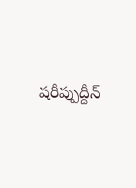షరీప్పుద్దీన్‌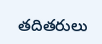తదితరులు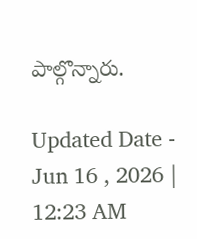పాల్గొన్నారు.

Updated Date - Jun 16 , 2026 | 12:23 AM